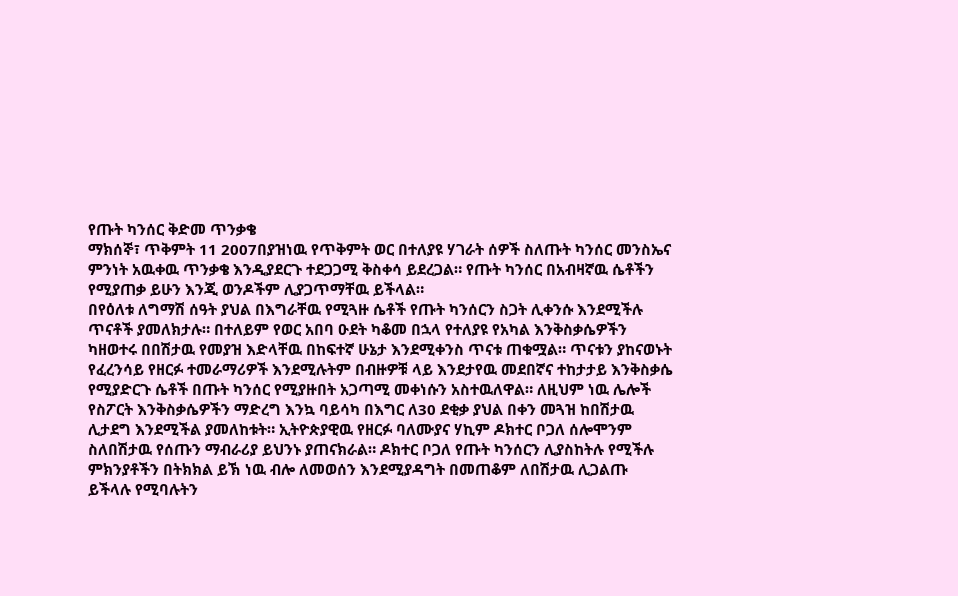የጡት ካንሰር ቅድመ ጥንቃቄ
ማክሰኞ፣ ጥቅምት 11 2007በያዝነዉ የጥቅምት ወር በተለያዩ ሃገራት ሰዎች ስለጡት ካንሰር መንስኤና ምንነት አዉቀዉ ጥንቃቄ እንዲያደርጉ ተደጋጋሚ ቅስቀሳ ይደረጋል። የጡት ካንሰር በአብዛኛዉ ሴቶችን የሚያጠቃ ይሁን እንጂ ወንዶችም ሊያጋጥማቸዉ ይችላል።
በየዕለቱ ለግማሽ ሰዓት ያህል በእግራቸዉ የሚጓዙ ሴቶች የጡት ካንሰርን ስጋት ሊቀንሱ እንደሚችሉ ጥናቶች ያመለክታሉ። በተለይም የወር አበባ ዑደት ካቆመ በኋላ የተለያዩ የአካል እንቅስቃሴዎችን ካዘወተሩ በበሽታዉ የመያዝ እድላቸዉ በከፍተኛ ሁኔታ እንደሚቀንስ ጥናቱ ጠቁሟል። ጥናቱን ያከናወኑት የፈረንሳይ የዘርፉ ተመራማሪዎች እንደሚሉትም በብዙዎቹ ላይ እንደታየዉ መደበኛና ተከታታይ እንቅስቃሴ የሚያድርጉ ሴቶች በጡት ካንሰር የሚያዙበት አጋጣሚ መቀነሱን አስተዉለዋል። ለዚህም ነዉ ሌሎች የስፖርት እንቅስቃሴዎችን ማድረግ እንኳ ባይሳካ በእግር ለ30 ደቂቃ ያህል በቀን መጓዝ ከበሽታዉ ሊታደግ እንደሚችል ያመለከቱት። ኢትዮጵያዊዉ የዘርፉ ባለሙያና ሃኪም ዶክተር ቦጋለ ሰሎሞንም ስለበሽታዉ የሰጡን ማብራሪያ ይህንኑ ያጠናክራል። ዶክተር ቦጋለ የጡት ካንሰርን ሊያስከትሉ የሚችሉ ምክንያቶችን በትክክል ይኽ ነዉ ብሎ ለመወሰን እንደሚያዳግት በመጠቆም ለበሽታዉ ሊጋልጡ ይችላሉ የሚባሉትን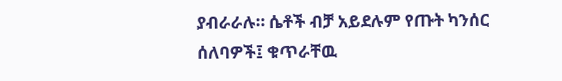ያብራራሉ። ሴቶች ብቻ አይደሉም የጡት ካንሰር ሰለባዎች፤ ቁጥራቸዉ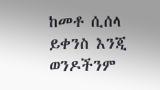ከመቶ ሲሰላ ይቀንስ እንጂ ወንዶችንም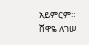አይምርም።
ሸዋዬ ለገሠ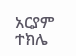አርያም ተክሌ